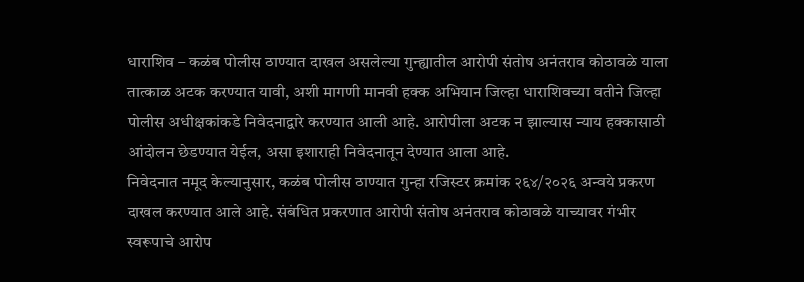धाराशिव – कळंब पोलीस ठाण्यात दाखल असलेल्या गुन्ह्यातील आरोपी संतोष अनंतराव कोठावळे याला तात्काळ अटक करण्यात यावी, अशी मागणी मानवी हक्क अभियान जिल्हा धाराशिवच्या वतीने जिल्हा पोलीस अधीक्षकांकडे निवेदनाद्वारे करण्यात आली आहे. आरोपीला अटक न झाल्यास न्याय हक्कासाठी आंदोलन छेडण्यात येईल, असा इशाराही निवेदनातून देण्यात आला आहे.
निवेदनात नमूद केल्यानुसार, कळंब पोलीस ठाण्यात गुन्हा रजिस्टर क्रमांक २६४/२०२६ अन्वये प्रकरण दाखल करण्यात आले आहे. संबंधित प्रकरणात आरोपी संतोष अनंतराव कोठावळे याच्यावर गंभीर स्वरूपाचे आरोप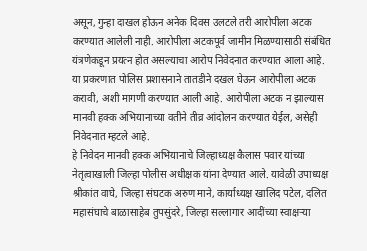असून, गुन्हा दाखल होऊन अनेक दिवस उलटले तरी आरोपीला अटक करण्यात आलेली नाही. आरोपीला अटकपूर्व जामीन मिळण्यासाठी संबंधित यंत्रणेकडून प्रयत्न होत असल्याचा आरोप निवेदनात करण्यात आला आहे.
या प्रकरणात पोलिस प्रशासनाने तातडीने दखल घेऊन आरोपीला अटक करावी, अशी मागणी करण्यात आली आहे. आरोपीला अटक न झाल्यास मानवी हक्क अभियानाच्या वतीने तीव्र आंदोलन करण्यात येईल, असेही निवेदनात म्हटले आहे.
हे निवेदन मानवी हक्क अभियानाचे जिल्हाध्यक्ष कैलास पवार यांच्या नेतृत्वाखाली जिल्हा पोलीस अधीक्षक यांना देण्यात आले. यावेळी उपाध्यक्ष श्रीकांत वाघे, जिल्हा संघटक अरुण माने, कार्याध्यक्ष खालिद पटेल, दलित महासंघाचे बाळासाहेब तुपसुंदरे, जिल्हा सल्लागार आदींच्या स्वाक्षऱ्या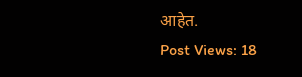आहेत.
Post Views: 18